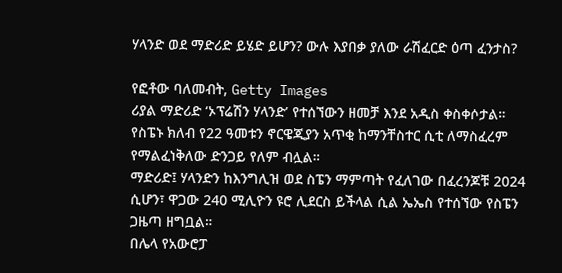ሃላንድ ወደ ማድሪድ ይሄድ ይሆን? ውሉ እያበቃ ያለው ራሽፈርድ ዕጣ ፈንታስ?

የፎቶው ባለመብት, Getty Images
ሪያል ማድሪድ ‘ኦፕሬሽን ሃላንድ’ የተሰኘውን ዘመቻ እንደ አዲስ ቀስቀሶታል።
የስፔኑ ክለብ የ22 ዓመቱን ኖርዌጂያን አጥቂ ከማንቸስተር ሲቲ ለማስፈረም የማልፈነቅለው ድንጋይ የለም ብሏል።
ማድሪድ፤ ሃላንድን ከእንግሊዝ ወደ ስፔን ማምጣት የፈለገው በፈረንጆቹ 2024 ሲሆን፣ ዋጋው 240 ሚሊዮን ዩሮ ሊደርስ ይችላል ሲል ኤኤስ የተሰኘው የስፔን ጋዜጣ ዘግቧል።
በሌላ የአውሮፓ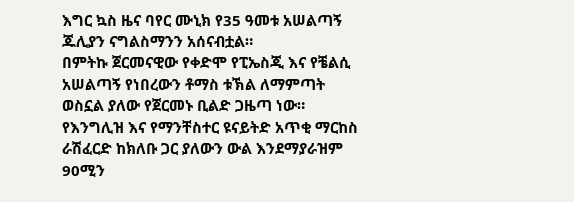እግር ኳስ ዜና ባየር ሙኒክ የ35 ዓመቱ አሠልጣኝ ጁሊያን ናግልስማንን አሰናብቷል።
በምትኩ ጀርመናዊው የቀድሞ የፒኤስጂ እና የቼልሲ አሠልጣኝ የነበረውን ቶማስ ቱኽል ለማምጣት ወስኗል ያለው የጀርመኑ ቢልድ ጋዜጣ ነው።
የእንግሊዝ እና የማንቸስተር ዩናይትድ አጥቂ ማርከስ ራሽፈርድ ከክለቡ ጋር ያለውን ውል እንደማያራዝም 90ሚን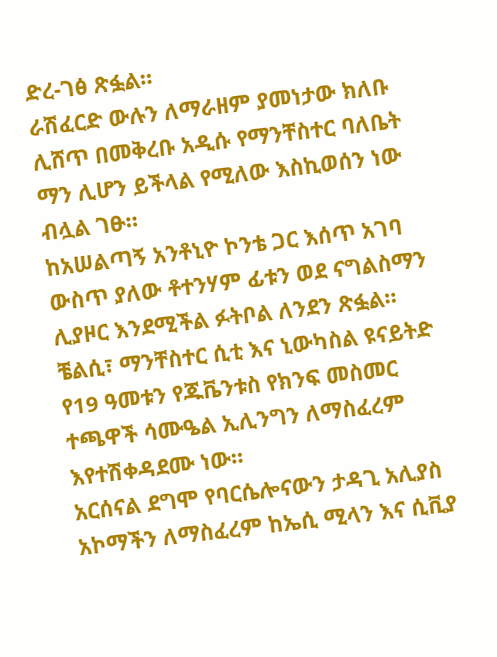ድረ-ገፅ ጽፏል።
ራሽፈርድ ውሉን ለማራዘም ያመነታው ክለቡ ሊሸጥ በመቅረቡ አዲሱ የማንቸስተር ባለቤት ማን ሊሆን ይችላል የሚለው እስኪወሰን ነው ብሏል ገፁ።
ከአሠልጣኝ አንቶኒዮ ኮንቴ ጋር እሰጥ አገባ ውስጥ ያለው ቶተንሃም ፊቱን ወደ ናግልስማን ሊያዞር እንደሚችል ፉትቦል ለንደን ጽፏል።
ቼልሲ፣ ማንቸስተር ሲቲ እና ኒውካስል ዩናይትድ የ19 ዓመቱን የጁቬንቱስ የክንፍ መስመር ተጫዋች ሳሙዔል ኢሊንግን ለማስፈረም እየተሽቀዳደሙ ነው።
አርሰናል ደግሞ የባርሴሎናውን ታዳጊ አሊያስ አኮማችን ለማስፈረም ከኤሲ ሚላን እና ሲቪያ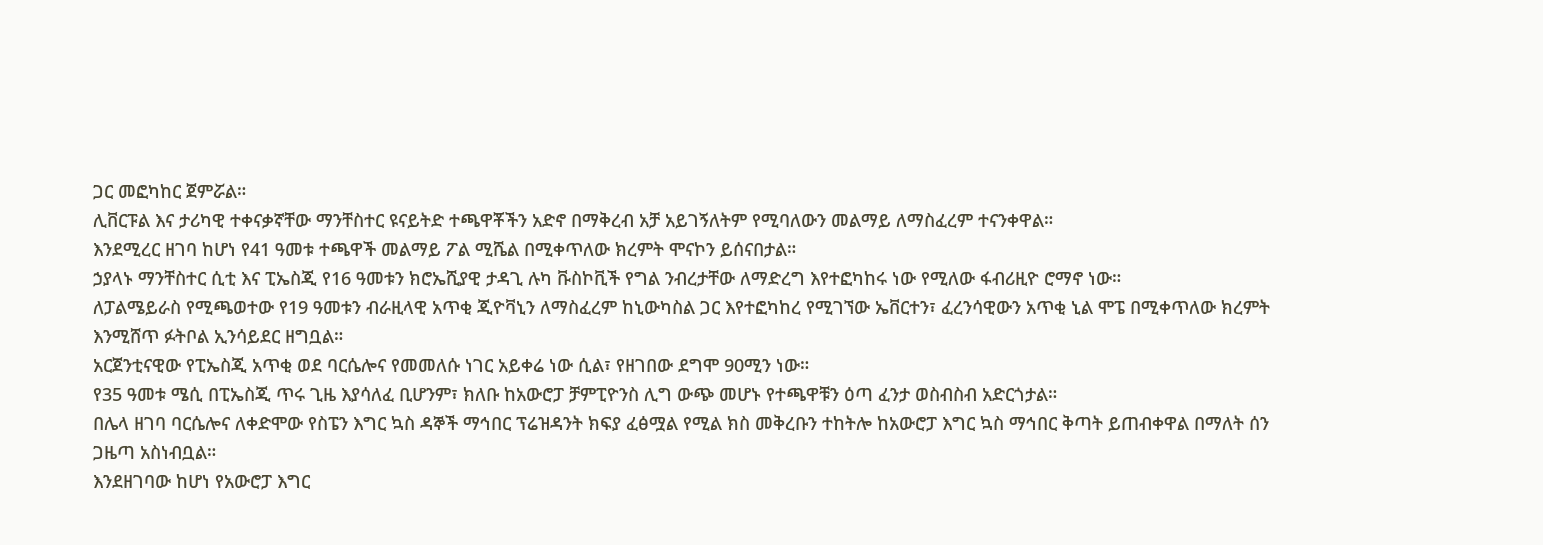ጋር መፎካከር ጀምሯል።
ሊቨርፑል እና ታሪካዊ ተቀናቃኛቸው ማንቸስተር ዩናይትድ ተጫዋቾችን አድኖ በማቅረብ አቻ አይገኝለትም የሚባለውን መልማይ ለማስፈረም ተናንቀዋል።
እንደሚረር ዘገባ ከሆነ የ41 ዓመቱ ተጫዋች መልማይ ፖል ሚሼል በሚቀጥለው ክረምት ሞናኮን ይሰናበታል።
ኃያላኑ ማንቸስተር ሲቲ እና ፒኤስጂ የ16 ዓመቱን ክሮኤሺያዊ ታዳጊ ሉካ ቩስኮቪች የግል ንብረታቸው ለማድረግ እየተፎካከሩ ነው የሚለው ፋብሪዚዮ ሮማኖ ነው።
ለፓልሜይራስ የሚጫወተው የ19 ዓመቱን ብራዚላዊ አጥቂ ጂዮቫኒን ለማስፈረም ከኒውካስል ጋር እየተፎካከረ የሚገኘው ኤቨርተን፣ ፈረንሳዊውን አጥቂ ኒል ሞፔ በሚቀጥለው ክረምት እንሚሸጥ ፉትቦል ኢንሳይደር ዘግቧል።
አርጀንቲናዊው የፒኤስጂ አጥቂ ወደ ባርሴሎና የመመለሱ ነገር አይቀሬ ነው ሲል፣ የዘገበው ደግሞ 90ሚን ነው።
የ35 ዓመቱ ሜሲ በፒኤስጂ ጥሩ ጊዜ እያሳለፈ ቢሆንም፣ ክለቡ ከአውሮፓ ቻምፒዮንስ ሊግ ውጭ መሆኑ የተጫዋቹን ዕጣ ፈንታ ወስብስብ አድርጎታል።
በሌላ ዘገባ ባርሴሎና ለቀድሞው የስፔን እግር ኳስ ዳኞች ማኅበር ፕሬዝዳንት ክፍያ ፈፅሟል የሚል ክስ መቅረቡን ተከትሎ ከአውሮፓ እግር ኳስ ማኅበር ቅጣት ይጠብቀዋል በማለት ሰን ጋዜጣ አስነብቧል።
እንደዘገባው ከሆነ የአውሮፓ እግር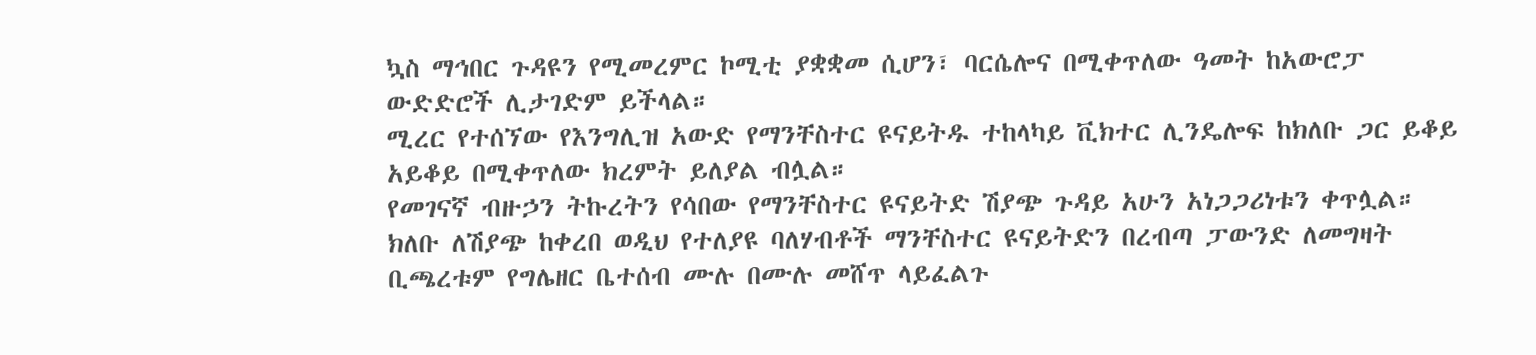ኳስ ማኅበር ጉዳዩን የሚመረምር ኮሚቲ ያቋቋመ ሲሆን፣ ባርሴሎና በሚቀጥለው ዓመት ከአውሮፓ ውድድሮች ሊታገድም ይችላል።
ሚረር የተሰኘው የእንግሊዝ አውድ የማንቸስተር ዩናይትዱ ተከላካይ ቪክተር ሊንዴሎፍ ከክለቡ ጋር ይቆይ አይቆይ በሚቀጥለው ክረምት ይለያል ብሏል።
የመገናኛ ብዙኃን ትኩረትን የሳበው የማንቸስተር ዩናይትድ ሽያጭ ጉዳይ አሁን አነጋጋሪነቱን ቀጥሏል።
ክለቡ ለሽያጭ ከቀረበ ወዲህ የተለያዩ ባለሃብቶች ማንቸስተር ዩናይትድን በረብጣ ፓውንድ ለመግዛት ቢጫረቱም የግሌዘር ቤተሰብ ሙሉ በሙሉ መሸጥ ላይፈልጉ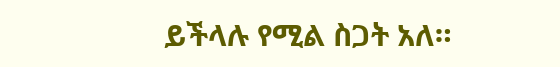ይችላሉ የሚል ስጋት አለ።